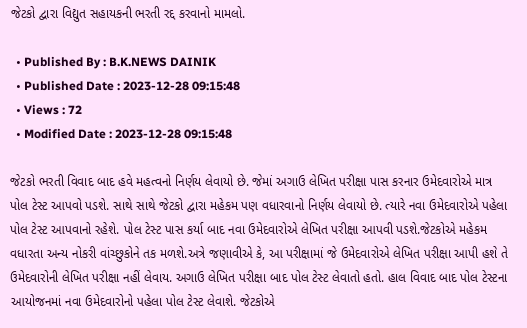જેટકો દ્વારા વિદ્યુત સહાયકની ભરતી રદ્દ કરવાનો મામલો.

  • Published By : B.K.NEWS DAINIK
  • Published Date : 2023-12-28 09:15:48
  • Views : 72
  • Modified Date : 2023-12-28 09:15:48

જેટકો ભરતી વિવાદ બાદ હવે મહત્વનો નિર્ણય લેવાયો છે. જેમાં અગાઉ લેખિત પરીક્ષા પાસ કરનાર ઉમેદવારોએ માત્ર પોલ ટેસ્ટ આપવો પડશે. સાથે સાથે જેટકો દ્વારા મહેકમ પણ વધારવાનો નિર્ણય લેવાયો છે. ત્યારે નવા ઉમેદવારોએ પહેલા પોલ ટેસ્ટ આપવાનો રહેશે. પોલ ટેસ્ટ પાસ કર્યા બાદ નવા ઉમેદવારોએ લેખિત પરીક્ષા આપવી પડશે.જેટકોએ મહેકમ વધારતા અન્ય નોકરી વાંચ્છુકોને તક મળશે.અત્રે જણાવીએ કે, આ પરીક્ષામાં જે ઉમેદવારોએ લેખિત પરીક્ષા આપી હશે તે ઉમેદવારોની લેખિત પરીક્ષા નહીં લેવાય. અગાઉ લેખિત પરીક્ષા બાદ પોલ ટેસ્ટ લેવાતો હતો. હાલ વિવાદ બાદ પોલ ટેસ્ટના આયોજનમાં નવા ઉમેદવારોનો પહેલા પોલ ટેસ્ટ લેવાશે. જેટકોએ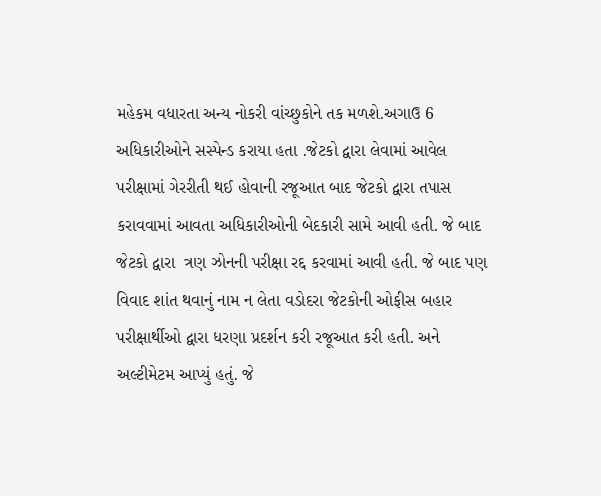મહેકમ વધારતા અન્ય નોકરી વાંચ્છુકોને તક મળશે.અગાઉ 6 અધિકારીઓને સસ્પેન્ડ કરાયા હતા .જેટકો દ્વારા લેવામાં આવેલ પરીક્ષામાં ગેરરીતી થઈ હોવાની રજૂઆત બાદ જેટકો દ્વારા તપાસ કરાવવામાં આવતા અધિકારીઓની બેદકારી સામે આવી હતી. જે બાદ જેટકો દ્વારા  ત્રણ ઝોનની પરીક્ષા રદ્દ કરવામાં આવી હતી. જે બાદ પણ વિવાદ શાંત થવાનું નામ ન લેતા વડોદરા જેટકોની ઓફીસ બહાર પરીક્ષાર્થીઓ દ્વારા ધરણા પ્રદર્શન કરી રજૂઆત કરી હતી. અને અલ્ટીમેટમ આપ્યું હતું. જે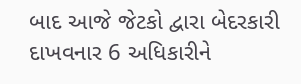બાદ આજે જેટકો દ્વારા બેદરકારી દાખવનાર 6 અધિકારીને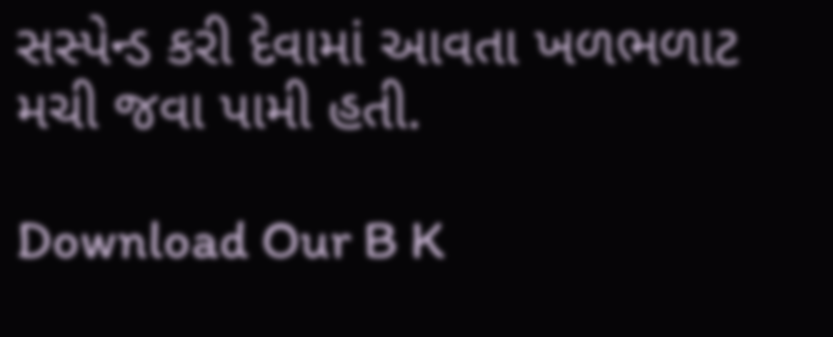સસ્પેન્ડ કરી દેવામાં આવતા ખળભળાટ મચી જવા પામી હતી.

Download Our B K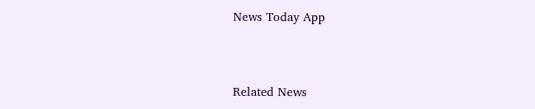News Today App



Related News